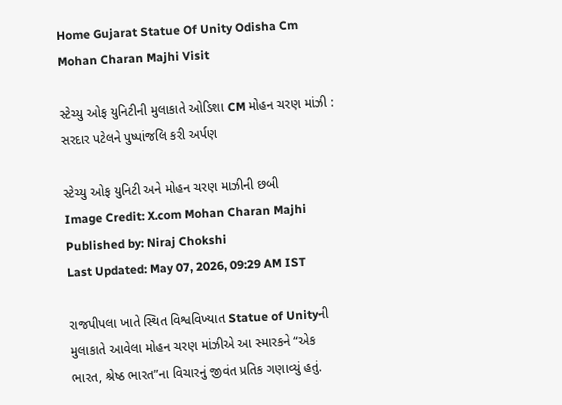Home Gujarat Statue Of Unity Odisha Cm Mohan Charan Majhi Visit

સ્ટેચ્યુ ઓફ યુનિટીની મુલાકાતે ઓડિશા CM મોહન ચરણ માંઝી : સરદાર પટેલને પુષ્પાંજલિ કરી અર્પણ

સ્ટેચ્યુ ઓફ યુનિટી અને મોહન ચરણ માઝીની છબી
Image Credit: X.com Mohan Charan Majhi
Published by: Niraj Chokshi
Last Updated: May 07, 2026, 09:29 AM IST

રાજપીપલા ખાતે સ્થિત વિશ્વવિખ્યાત Statue of Unityની મુલાકાતે આવેલા મોહન ચરણ માંઝીએ આ સ્મારકને “એક ભારત, શ્રેષ્ઠ ભારત”ના વિચારનું જીવંત પ્રતિક ગણાવ્યું હતું.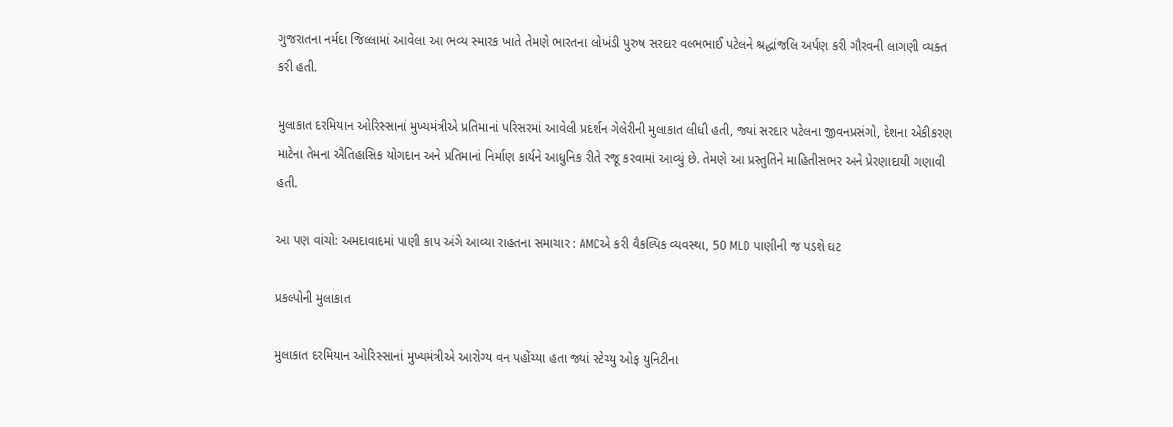ગુજરાતના નર્મદા જિલ્લામાં આવેલા આ ભવ્ય સ્મારક ખાતે તેમણે ભારતના લોખંડી પુરુષ સરદાર વલ્ભભાઈ પટેલને શ્રદ્ધાંજલિ અર્પણ કરી ગૌરવની લાગણી વ્યક્ત કરી હતી.

મુલાકાત દરમિયાન ઓરિસ્સાનાં મુખ્યમંત્રીએ પ્રતિમાનાં પરિસરમાં આવેલી પ્રદર્શન ગેલેરીની મુલાકાત લીધી હતી, જ્યાં સરદાર પટેલના જીવનપ્રસંગો, દેશના એકીકરણ માટેના તેમના ઐતિહાસિક યોગદાન અને પ્રતિમાનાં નિર્માણ કાર્યને આધુનિક રીતે રજૂ કરવામાં આવ્યું છે. તેમણે આ પ્રસ્તુતિને માહિતીસભર અને પ્રેરણાદાયી ગણાવી હતી.

આ પણ વાંચો: અમદાવાદમાં પાણી કાપ અંગે આવ્યા રાહતના સમાચાર : AMCએ કરી વૈકલ્પિક વ્યવસ્થા, 50 MLD પાણીની જ પડશે ઘટ

પ્રકલ્પોની મુલાકાત

મુલાકાત દરમિયાન ઓરિસ્સાનાં મુખ્યમંત્રીએ આરોગ્ય વન પહોંચ્યા હતા જ્યાં સ્ટેચ્યુ ઓફ યુનિટીના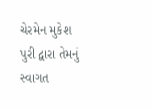ચેરમેન મુકેશ પુરી દ્વારા તેમનું સ્વાગત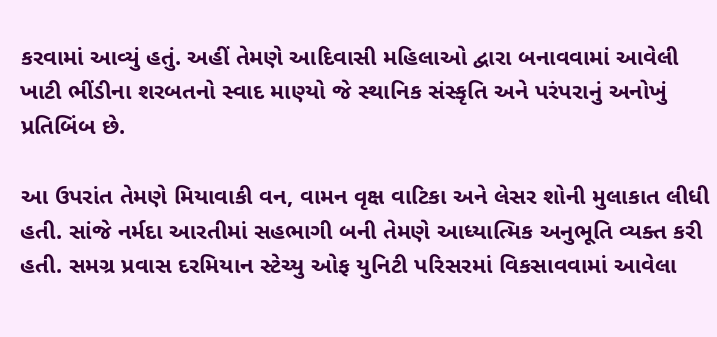કરવામાં આવ્યું હતું. અહીં તેમણે આદિવાસી મહિલાઓ દ્વારા બનાવવામાં આવેલી ખાટી ભીંડીના શરબતનો સ્વાદ માણ્યો જે સ્થાનિક સંસ્કૃતિ અને પરંપરાનું અનોખું પ્રતિબિંબ છે.

આ ઉપરાંત તેમણે મિયાવાકી વન, વામન વૃક્ષ વાટિકા અને લેસર શોની મુલાકાત લીધી હતી. સાંજે નર્મદા આરતીમાં સહભાગી બની તેમણે આધ્યાત્મિક અનુભૂતિ વ્યક્ત કરી હતી. સમગ્ર પ્રવાસ દરમિયાન સ્ટેચ્યુ ઓફ યુનિટી પરિસરમાં વિકસાવવામાં આવેલા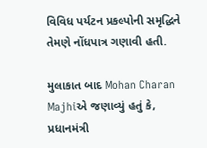વિવિધ પર્યટન પ્રકલ્પોની સમૃદ્ધિને તેમણે નોંધપાત્ર ગણાવી હતી.

મુલાકાત બાદ Mohan Charan Majhiએ જણાવ્યું હતું કે, પ્રધાનમંત્રી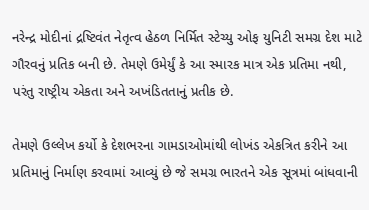નરેન્દ્ર મોદીનાં દ્રષ્ટિવંત નેતૃત્વ હેઠળ નિર્મિત સ્ટેચ્યુ ઓફ યુનિટી સમગ્ર દેશ માટે ગૌરવનું પ્રતિક બની છે. તેમણે ઉમેર્યું કે આ સ્મારક માત્ર એક પ્રતિમા નથી, પરંતુ રાષ્ટ્રીય એકતા અને અખંડિતતાનું પ્રતીક છે.

તેમણે ઉલ્લેખ કર્યો કે દેશભરના ગામડાઓમાંથી લોખંડ એકત્રિત કરીને આ પ્રતિમાનું નિર્માણ કરવામાં આવ્યું છે જે સમગ્ર ભારતને એક સૂત્રમાં બાંધવાની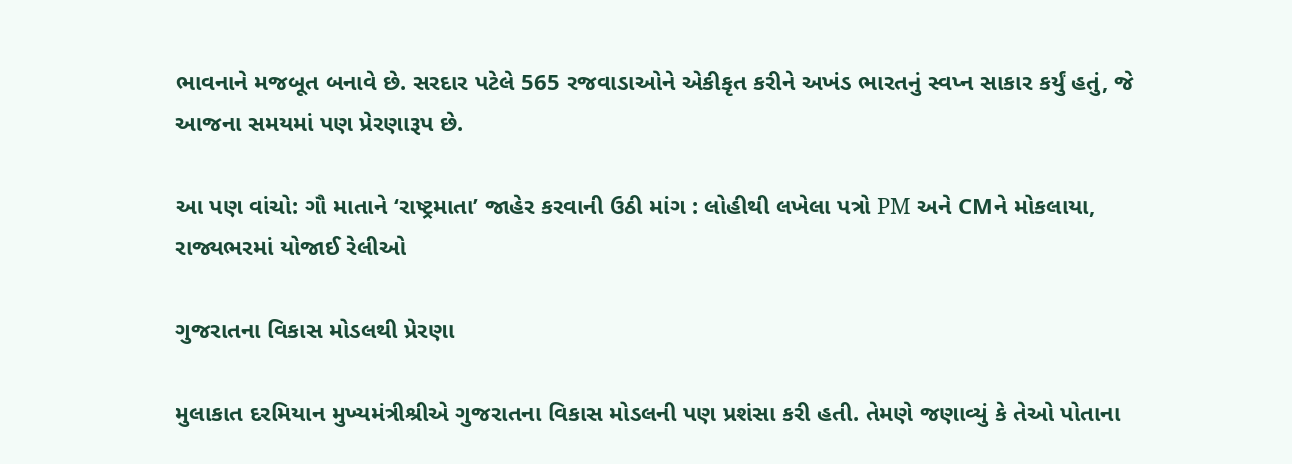ભાવનાને મજબૂત બનાવે છે. સરદાર પટેલે 565 રજવાડાઓને એકીકૃત કરીને અખંડ ભારતનું સ્વપ્ન સાકાર કર્યું હતું, જે આજના સમયમાં પણ પ્રેરણારૂપ છે.

આ પણ વાંચો: ગૌ માતાને ‘રાષ્ટ્રમાતા’ જાહેર કરવાની ઉઠી માંગ : લોહીથી લખેલા પત્રો PM અને CMને મોકલાયા, રાજ્યભરમાં યોજાઈ રેલીઓ

ગુજરાતના વિકાસ મોડલથી પ્રેરણા

મુલાકાત દરમિયાન મુખ્યમંત્રીશ્રીએ ગુજરાતના વિકાસ મોડલની પણ પ્રશંસા કરી હતી. તેમણે જણાવ્યું કે તેઓ પોતાના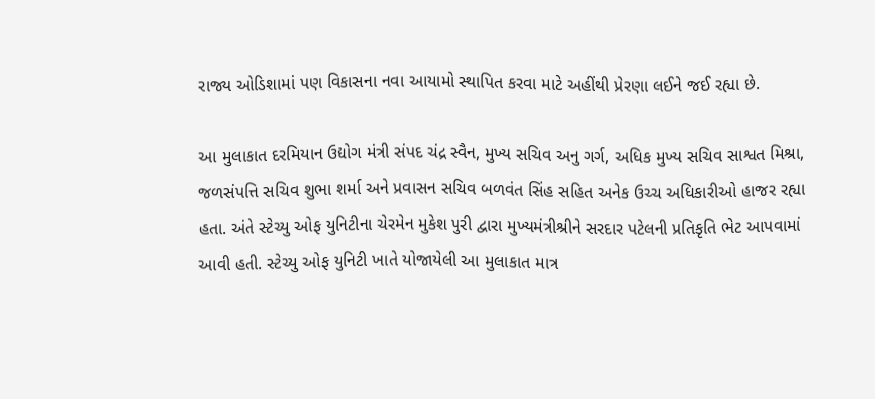રાજ્ય ઓડિશામાં પણ વિકાસના નવા આયામો સ્થાપિત કરવા માટે અહીંથી પ્રેરણા લઈને જઈ રહ્યા છે.

આ મુલાકાત દરમિયાન ઉદ્યોગ મંત્રી સંપદ ચંદ્ર સ્વૈન, મુખ્ય સચિવ અનુ ગર્ગ, અધિક મુખ્ય સચિવ સાશ્વત મિશ્રા, જળસંપત્તિ સચિવ શુભા શર્મા અને પ્રવાસન સચિવ બળવંત સિંહ સહિત અનેક ઉચ્ચ અધિકારીઓ હાજર રહ્યા હતા. અંતે સ્ટેચ્યુ ઓફ યુનિટીના ચેરમેન મુકેશ પુરી દ્વારા મુખ્યમંત્રીશ્રીને સરદાર પટેલની પ્રતિકૃતિ ભેટ આપવામાં આવી હતી. સ્ટેચ્યુ ઓફ યુનિટી ખાતે યોજાયેલી આ મુલાકાત માત્ર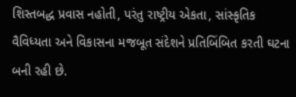શિસ્તબદ્ધ પ્રવાસ નહોતી, પરંતુ રાષ્ટ્રીય એકતા, સાંસ્કૃતિક વૈવિધ્યતા અને વિકાસના મજબૂત સંદેશને પ્રતિબિંબિત કરતી ઘટના બની રહી છે.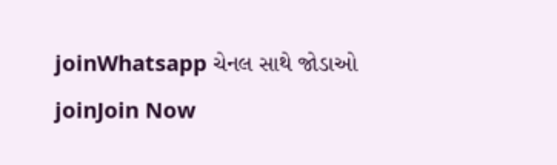joinWhatsapp ચેનલ સાથે જોડાઓ
joinJoin Now